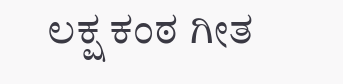ಲಕ್ಷ ಕಂಠ ಗೀತ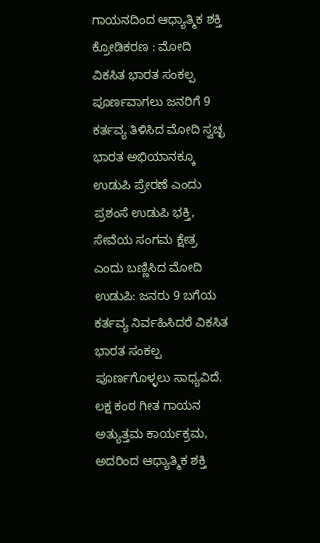ಗಾಯನದಿಂದ ಆಧ್ಯಾತ್ಮಿಕ ಶಕ್ತಿ ಕ್ರೋಡಿಕರಣ : ಮೋದಿ
ವಿಕಸಿತ ಭಾರತ ಸಂಕಲ್ಪ ಪೂರ್ಣವಾಗಲು ಜನರಿಗೆ 9 ಕರ್ತವ್ಯ ತಿಳಿಸಿದ ಮೋದಿ ಸ್ವಚ್ಛ ಭಾರತ ಅಭಿಯಾನಕ್ಕೂ ಉಡುಪಿ ಪ್ರೇರಣೆ ಎಂದು ಪ್ರಶಂಸೆ ಉಡುಪಿ ಭಕ್ತಿ, ಸೇವೆಯ ಸಂಗಮ ಕ್ಷೇತ್ರ ಎಂದು ಬಣ್ಣಿಸಿದ ಮೋದಿ ಉಡುಪಿ: ಜನರು 9 ಬಗೆಯ ಕರ್ತವ್ಯ ನಿರ್ವಹಿಸಿದರೆ ವಿಕಸಿತ ಭಾರತ ಸಂಕಲ್ಪ ಪೂರ್ಣಗೊಳ್ಳಲು ಸಾಧ್ಯವಿದೆ. ಲಕ್ಷ ಕಂಠ ಗೀತ ಗಾಯನ ಅತ್ಯುತ್ತಮ ಕಾರ್ಯಕ್ರಮ, ಅದರಿಂದ ಆಧ್ಯಾತ್ಮಿಕ ಶಕ್ತಿ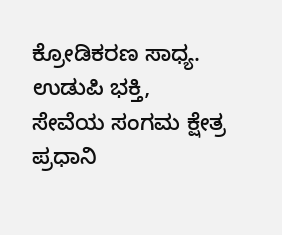ಕ್ರೋಡಿಕರಣ ಸಾಧ್ಯ. ಉಡುಪಿ ಭಕ್ತಿ, ಸೇವೆಯ ಸಂಗಮ ಕ್ಷೇತ್ರ ಪ್ರಧಾನಿ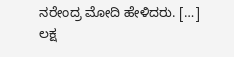ನರೇಂದ್ರ ಮೋದಿ ಹೇಳಿದರು. […]
ಲಕ್ಷ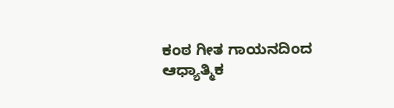ಕಂಠ ಗೀತ ಗಾಯನದಿಂದ ಆಧ್ಯಾತ್ಮಿಕ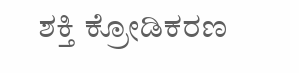ಶಕ್ತಿ ಕ್ರೋಡಿಕರಣ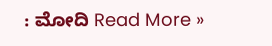: ಮೋದಿ Read More »